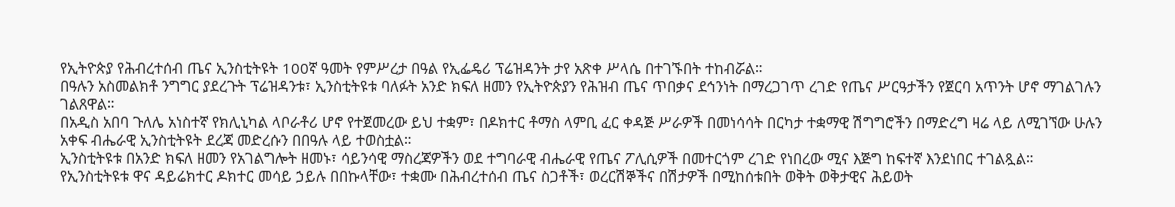የኢትዮጵያ የሕብረተሰብ ጤና ኢንስቲትዩት 100ኛ ዓመት የምሥረታ በዓል የኢፌዴሪ ፕሬዝዳንት ታየ አጽቀ ሥላሴ በተገኙበት ተከብሯል።
በዓሉን አስመልክቶ ንግግር ያደረጉት ፕሬዝዳንቱ፣ ኢንስቲትዩቱ ባለፉት አንድ ክፍለ ዘመን የኢትዮጵያን የሕዝብ ጤና ጥበቃና ደኅንነት በማረጋገጥ ረገድ የጤና ሥርዓታችን የጀርባ አጥንት ሆኖ ማገልገሉን ገልጸዋል።
በአዲስ አበባ ጉለሌ አነስተኛ የክሊኒካል ላቦራቶሪ ሆኖ የተጀመረው ይህ ተቋም፣ በዶክተር ቶማስ ላምቢ ፈር ቀዳጅ ሥራዎች በመነሳሳት በርካታ ተቋማዊ ሽግግሮችን በማድረግ ዛሬ ላይ ለሚገኘው ሁሉን አቀፍ ብሔራዊ ኢንስቲትዩት ደረጃ መድረሱን በበዓሉ ላይ ተወስቷል።
ኢንስቲትዩቱ በአንድ ክፍለ ዘመን የአገልግሎት ዘመኑ፣ ሳይንሳዊ ማስረጃዎችን ወደ ተግባራዊ ብሔራዊ የጤና ፖሊሲዎች በመተርጎም ረገድ የነበረው ሚና እጅግ ከፍተኛ እንደነበር ተገልጿል።
የኢንስቲትዩቱ ዋና ዳይሬክተር ዶክተር መሳይ ኃይሉ በበኩላቸው፣ ተቋሙ በሕብረተሰብ ጤና ስጋቶች፣ ወረርሽኞችና በሽታዎች በሚከሰቱበት ወቅት ወቅታዊና ሕይወት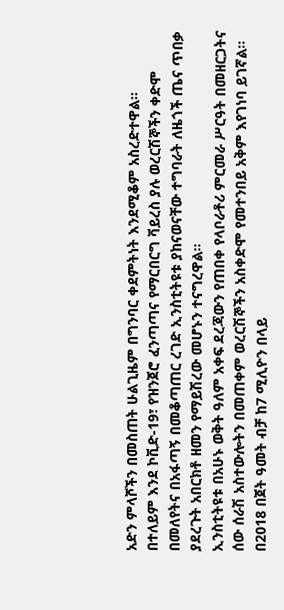አድን ምላሾችን በመስጠት ሁልጊዜም በግንባር ቀደምትነት እንደሚቆም አስረድተዋል።
በተለይም እንደ ኮቪድ-19፣ የዝንጀሮ ፈንጣጣና የማርበርግ ቫይረስ ያሉ ወረርሽኞችን ቀድሞ በመለየትና በአፋጣኝ በመቆጣጠር ረገድ ኢንስቲትዩቱ ያከናወናቸው ተግባራት ለዜጎች ጤና ጥበቃ ያደረጉት አበርክቶ ዘመን የማይሽረው መሆኑን ተናግረዋል።
ኢንስቲትዩቱ በአሁኑ ወቅት ዓለም አቀፍ ደረጃውን የጠበቀ የላቦራቶሪ ምርመራ ሥርዓት በመዘርጋትና ሰው ሰራሽ አስተውሎትን በመጠቀም ወረርሽኞችን አስቀድሞ የመተንበይ አቅም እየገነባ ይገኛል።
በ2018 በጀት ዓመት ብቻ ከ7 ሚሊዮን በላይ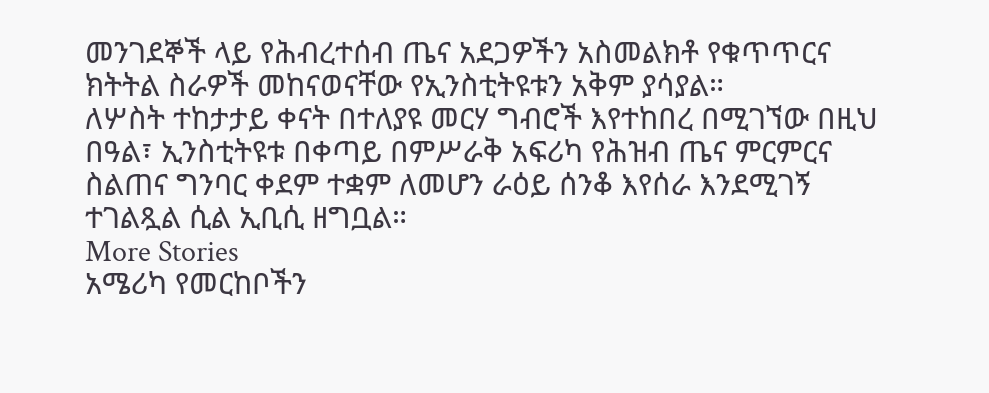መንገደኞች ላይ የሕብረተሰብ ጤና አደጋዎችን አስመልክቶ የቁጥጥርና ክትትል ስራዎች መከናወናቸው የኢንስቲትዩቱን አቅም ያሳያል።
ለሦስት ተከታታይ ቀናት በተለያዩ መርሃ ግብሮች እየተከበረ በሚገኘው በዚህ በዓል፣ ኢንስቲትዩቱ በቀጣይ በምሥራቅ አፍሪካ የሕዝብ ጤና ምርምርና ስልጠና ግንባር ቀደም ተቋም ለመሆን ራዕይ ሰንቆ እየሰራ እንደሚገኝ ተገልጿል ሲል ኢቢሲ ዘግቧል።
More Stories
አሜሪካ የመርከቦችን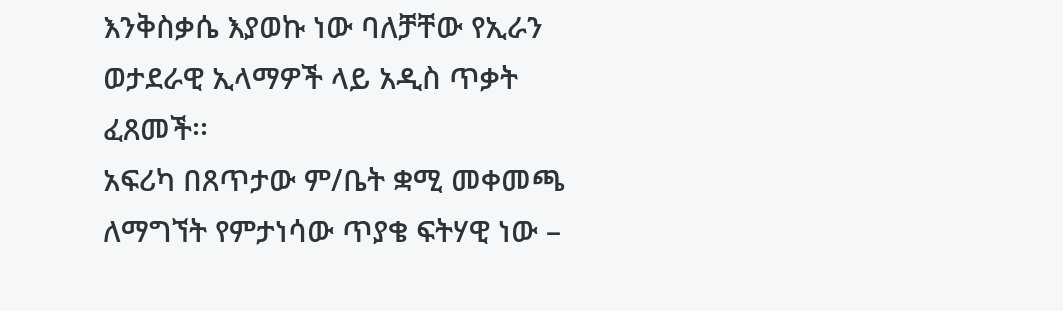እንቅስቃሴ እያወኩ ነው ባለቻቸው የኢራን ወታደራዊ ኢላማዎች ላይ አዲስ ጥቃት ፈጸመች፡፡
አፍሪካ በጸጥታው ም/ቤት ቋሚ መቀመጫ ለማግኘት የምታነሳው ጥያቄ ፍትሃዊ ነው –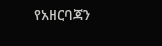የአዘርባጃን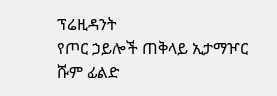ፕሬዚዳንት
የጦር ኃይሎች ጠቅላይ ኢታማዦር ሹም ፊልድ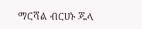ማርሻል ብርሀኑ ጁላ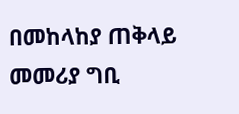በመከላከያ ጠቅላይ መመሪያ ግቢ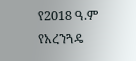የ2018 ዓ.ም የአረንጓዴ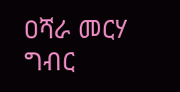ዐሻራ መርሃ ግብር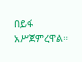በይፋ አሥጀምረዋል።